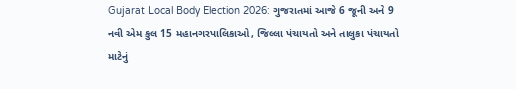Gujarat Local Body Election 2026: ગુજરાતમાં આજે 6 જૂની અને 9 નવી એમ કુલ 15 મહાનગરપાલિકાઓ, જિલ્લા પંચાયતો અને તાલુકા પંચાયતો માટેનું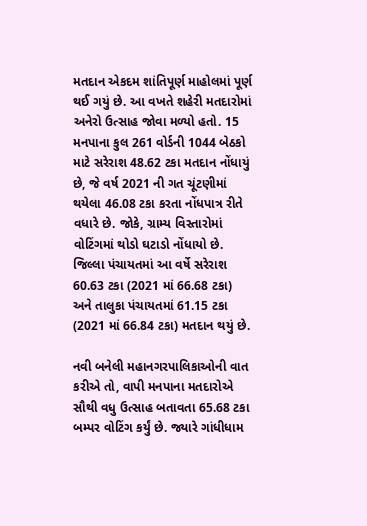મતદાન એકદમ શાંતિપૂર્ણ માહોલમાં પૂર્ણ થઈ ગયું છે. આ વખતે શહેરી મતદારોમાં અનેરો ઉત્સાહ જોવા મળ્યો હતો. 15 મનપાના કુલ 261 વોર્ડની 1044 બેઠકો માટે સરેરાશ 48.62 ટકા મતદાન નોંધાયું છે, જે વર્ષ 2021 ની ગત ચૂંટણીમાં થયેલા 46.08 ટકા કરતા નોંધપાત્ર રીતે વધારે છે. જોકે, ગ્રામ્ય વિસ્તારોમાં વોટિંગમાં થોડો ઘટાડો નોંધાયો છે. જિલ્લા પંચાયતમાં આ વર્ષે સરેરાશ 60.63 ટકા (2021 માં 66.68 ટકા) અને તાલુકા પંચાયતમાં 61.15 ટકા (2021 માં 66.84 ટકા) મતદાન થયું છે.

નવી બનેલી મહાનગરપાલિકાઓની વાત કરીએ તો, વાપી મનપાના મતદારોએ સૌથી વધુ ઉત્સાહ બતાવતા 65.68 ટકા બમ્પર વોટિંગ કર્યું છે. જ્યારે ગાંધીધામ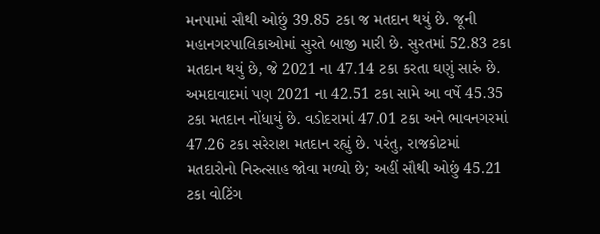મનપામાં સૌથી ઓછું 39.85 ટકા જ મતદાન થયું છે. જૂની મહાનગરપાલિકાઓમાં સુરતે બાજી મારી છે. સુરતમાં 52.83 ટકા મતદાન થયું છે, જે 2021 ના 47.14 ટકા કરતા ઘણું સારું છે. અમદાવાદમાં પણ 2021 ના 42.51 ટકા સામે આ વર્ષે 45.35 ટકા મતદાન નોંધાયું છે. વડોદરામાં 47.01 ટકા અને ભાવનગરમાં 47.26 ટકા સરેરાશ મતદાન રહ્યું છે. પરંતુ, રાજકોટમાં મતદારોનો નિરુત્સાહ જોવા મળ્યો છે; અહીં સૌથી ઓછું 45.21 ટકા વોટિંગ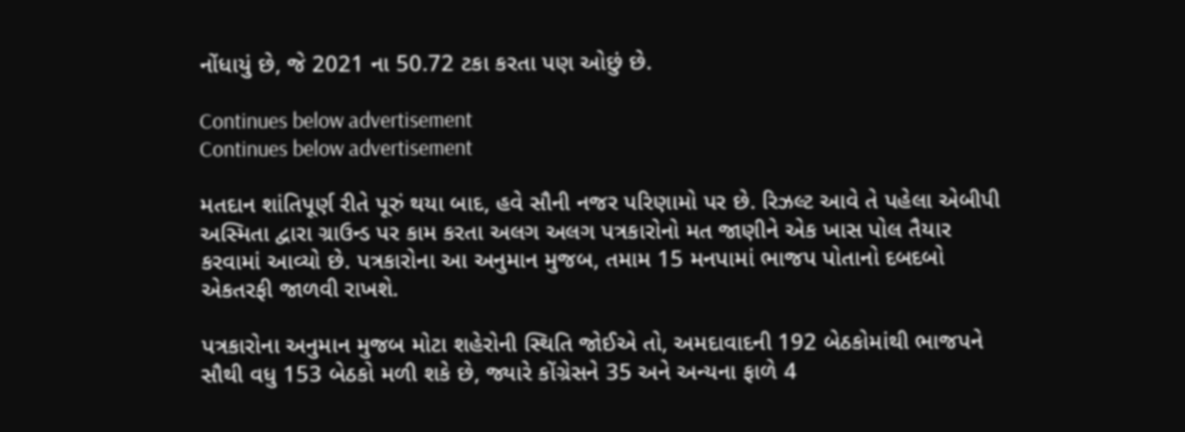નોંધાયું છે, જે 2021 ના 50.72 ટકા કરતા પણ ઓછું છે.

Continues below advertisement
Continues below advertisement

મતદાન શાંતિપૂર્ણ રીતે પૂરું થયા બાદ, હવે સૌની નજર પરિણામો પર છે. રિઝલ્ટ આવે તે પહેલા એબીપી અસ્મિતા દ્વારા ગ્રાઉન્ડ પર કામ કરતા અલગ અલગ પત્રકારોનો મત જાણીને એક ખાસ પોલ તૈયાર કરવામાં આવ્યો છે. પત્રકારોના આ અનુમાન મુજબ, તમામ 15 મનપામાં ભાજપ પોતાનો દબદબો એકતરફી જાળવી રાખશે.

પત્રકારોના અનુમાન મુજબ મોટા શહેરોની સ્થિતિ જોઈએ તો, અમદાવાદની 192 બેઠકોમાંથી ભાજપને સૌથી વધુ 153 બેઠકો મળી શકે છે, જ્યારે કોંગ્રેસને 35 અને અન્યના ફાળે 4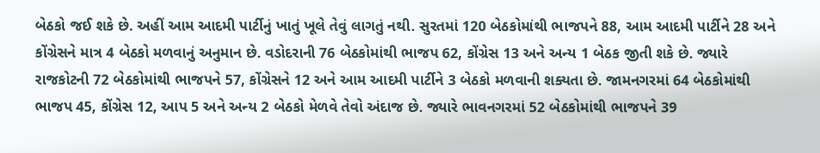બેઠકો જઈ શકે છે. અહીં આમ આદમી પાર્ટીનું ખાતું ખૂલે તેવું લાગતું નથી. સુરતમાં 120 બેઠકોમાંથી ભાજપને 88, આમ આદમી પાર્ટીને 28 અને કોંગ્રેસને માત્ર 4 બેઠકો મળવાનું અનુમાન છે. વડોદરાની 76 બેઠકોમાંથી ભાજપ 62, કોંગ્રેસ 13 અને અન્ય 1 બેઠક જીતી શકે છે. જ્યારે રાજકોટની 72 બેઠકોમાંથી ભાજપને 57, કોંગ્રેસને 12 અને આમ આદમી પાર્ટીને 3 બેઠકો મળવાની શક્યતા છે. જામનગરમાં 64 બેઠકોમાંથી ભાજપ 45, કોંગ્રેસ 12, આપ 5 અને અન્ય 2 બેઠકો મેળવે તેવો અંદાજ છે. જ્યારે ભાવનગરમાં 52 બેઠકોમાંથી ભાજપને 39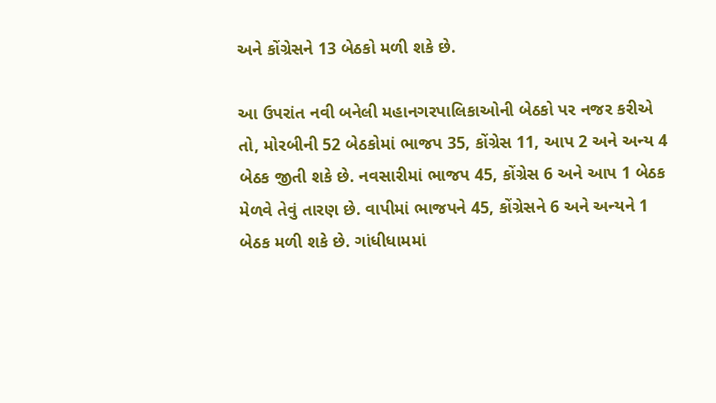અને કોંગ્રેસને 13 બેઠકો મળી શકે છે.

આ ઉપરાંત નવી બનેલી મહાનગરપાલિકાઓની બેઠકો પર નજર કરીએ તો, મોરબીની 52 બેઠકોમાં ભાજપ 35, કોંગ્રેસ 11, આપ 2 અને અન્ય 4 બેઠક જીતી શકે છે. નવસારીમાં ભાજપ 45, કોંગ્રેસ 6 અને આપ 1 બેઠક મેળવે તેવું તારણ છે. વાપીમાં ભાજપને 45, કોંગ્રેસને 6 અને અન્યને 1 બેઠક મળી શકે છે. ગાંધીધામમાં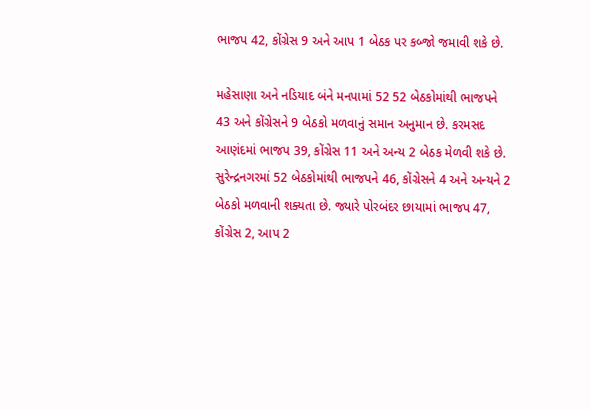ભાજપ 42, કોંગ્રેસ 9 અને આપ 1 બેઠક પર કબ્જો જમાવી શકે છે.

મહેસાણા અને નડિયાદ બંને મનપામાં 52 52 બેઠકોમાંથી ભાજપને 43 અને કોંગ્રેસને 9 બેઠકો મળવાનું સમાન અનુમાન છે. કરમસદ આણંદમાં ભાજપ 39, કોંગ્રેસ 11 અને અન્ય 2 બેઠક મેળવી શકે છે. સુરેન્દ્રનગરમાં 52 બેઠકોમાંથી ભાજપને 46, કોંગ્રેસને 4 અને અન્યને 2 બેઠકો મળવાની શક્યતા છે. જ્યારે પોરબંદર છાયામાં ભાજપ 47, કોંગ્રેસ 2, આપ 2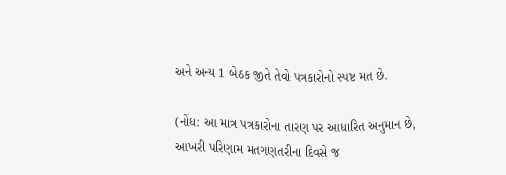અને અન્ય 1 બેઠક જીતે તેવો પત્રકારોનો સ્પષ્ટ મત છે.

(નોંધ: આ માત્ર પત્રકારોના તારણ પર આધારિત અનુમાન છે, આખરી પરિણામ મતગણતરીના દિવસે જ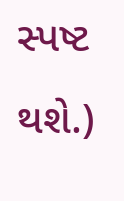સ્પષ્ટ થશે.)